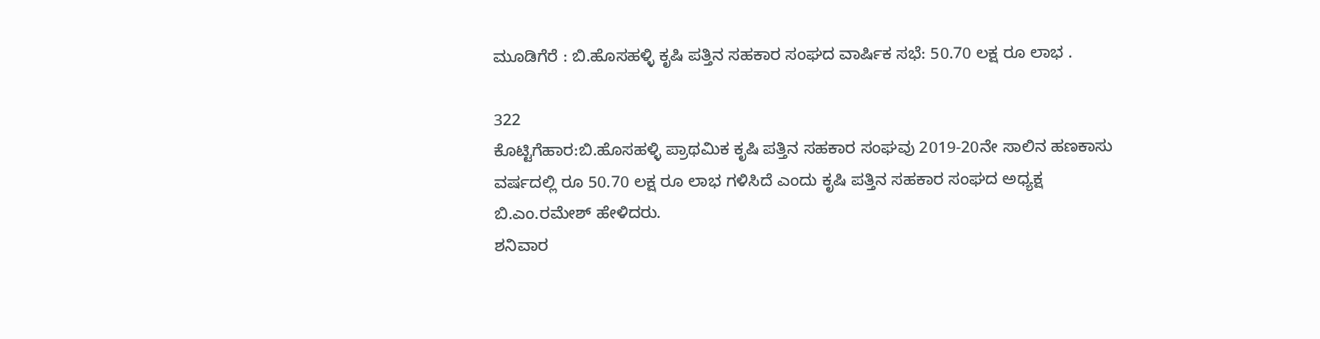ಮೂಡಿಗೆರೆ : ಬಿ.ಹೊಸಹಳ್ಳಿ ಕೃಷಿ ಪತ್ತಿನ ಸಹಕಾರ ಸಂಘದ ವಾರ್ಷಿಕ ಸಭೆ: 50.70 ಲಕ್ಷ ರೂ ಲಾಭ .

322
ಕೊಟ್ಟಿಗೆಹಾರ:ಬಿ.ಹೊಸಹಳ್ಳಿ ಪ್ರಾಥಮಿಕ ಕೃಷಿ ಪತ್ತಿನ ಸಹಕಾರ ಸಂಘವು 2019-20ನೇ ಸಾಲಿನ ಹಣಕಾಸು ವರ್ಷದಲ್ಲಿ ರೂ 50.70 ಲಕ್ಷ ರೂ ಲಾಭ ಗಳಿಸಿದೆ ಎಂದು ಕೃಷಿ ಪತ್ತಿನ ಸಹಕಾರ ಸಂಘದ ಅಧ್ಯಕ್ಷ  ಬಿ.ಎಂ.ರಮೇಶ್ ಹೇಳಿದರು.
ಶನಿವಾರ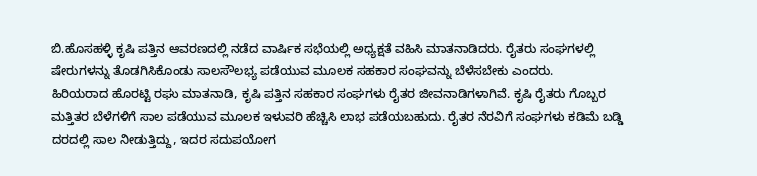ಬಿ.ಹೊಸಹಳ್ಳಿ ಕೃಷಿ ಪತ್ತಿನ ಆವರಣದಲ್ಲಿ ನಡೆದ ವಾರ್ಷಿಕ ಸಭೆಯಲ್ಲಿ ಅಧ್ಯಕ್ಷತೆ ವಹಿಸಿ ಮಾತನಾಡಿದರು. ರೈತರು ಸಂಘಗಳಲ್ಲಿ ಷೇರುಗಳನ್ನು ತೊಡಗಿಸಿಕೊಂಡು ಸಾಲಸೌಲಭ್ಯ ಪಡೆಯುವ ಮೂಲಕ ಸಹಕಾರ ಸಂಘವನ್ನು ಬೆಳೆಸಬೇಕು ಎಂದರು.
ಹಿರಿಯರಾದ ಹೊರಟ್ಟಿ ರಘು ಮಾತನಾಡಿ, ಕೃಷಿ ಪತ್ತಿನ ಸಹಕಾರ ಸಂಘಗಳು ರೈತರ ಜೀವನಾಡಿಗಳಾಗಿವೆ. ಕೃಷಿ ರೈತರು ಗೊಬ್ಬರ ಮತ್ತಿತರ ಬೆಳೆಗಳಿಗೆ ಸಾಲ ಪಡೆಯುವ ಮೂಲಕ ಇಳುವರಿ ಹೆಚ್ಚಿಸಿ ಲಾಭ ಪಡೆಯಬಹುದು. ರೈತರ ನೆರವಿಗೆ ಸಂಘಗಳು ಕಡಿಮೆ ಬಡ್ಡಿ ದರದಲ್ಲಿ ಸಾಲ ನೀಡುತ್ತಿದ್ದು, ಇದರ ಸದುಪಯೋಗ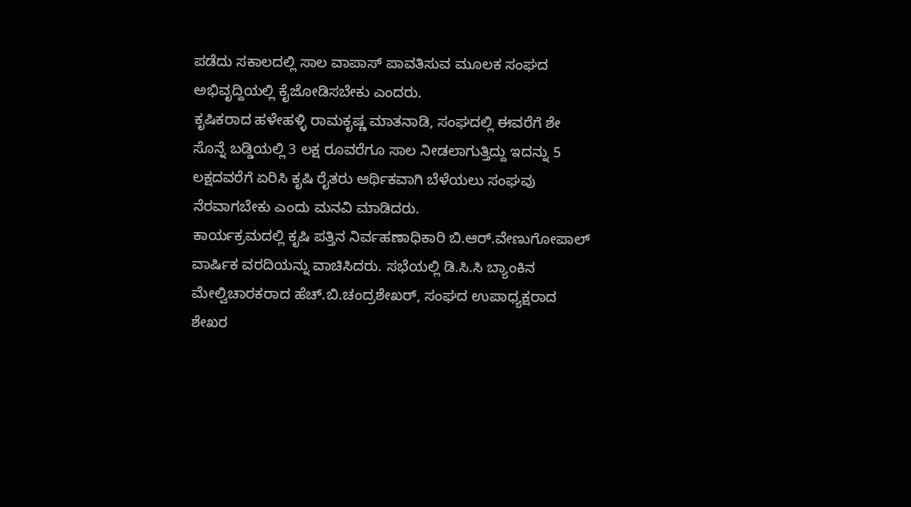ಪಡೆದು ಸಕಾಲದಲ್ಲಿ ಸಾಲ ವಾಪಾಸ್ ಪಾವತಿಸುವ ಮೂಲಕ ಸಂಘದ ಅಭಿವೃದ್ದಿಯಲ್ಲಿ ಕೈಜೋಡಿಸಬೇಕು ಎಂದರು.
ಕೃಷಿಕರಾದ ಹಳೇಹಳ್ಳಿ ರಾಮಕೃಷ್ಣ ಮಾತನಾಡಿ, ಸಂಘದಲ್ಲಿ ಈವರೆಗೆ ಶೇ ಸೊನ್ನೆ ಬಡ್ಡಿಯಲ್ಲಿ 3 ಲಕ್ಷ ರೂವರೆಗೂ ಸಾಲ ನೀಡಲಾಗುತ್ತಿದ್ದು ಇದನ್ನು 5 ಲಕ್ಷದವರೆಗೆ ಏರಿಸಿ ಕೃಷಿ ರೈತರು ಆರ್ಥಿಕವಾಗಿ ಬೆಳೆಯಲು ಸಂಘವು ನೆರವಾಗಬೇಕು ಎಂದು ಮನವಿ ಮಾಡಿದರು.
ಕಾರ್ಯಕ್ರಮದಲ್ಲಿ ಕೃಷಿ ಪತ್ತಿನ ನಿರ್ವಹಣಾಧಿಕಾರಿ ಬಿ.ಆರ್.ವೇಣುಗೋಪಾಲ್ ವಾರ್ಷಿಕ ವರದಿಯನ್ನು ವಾಚಿಸಿದರು. ಸಭೆಯಲ್ಲಿ ಡಿ.ಸಿ.ಸಿ ಬ್ಯಾಂಕಿನ ಮೇಲ್ವಿಚಾರಕರಾದ ಹೆಚ್.ಬಿ.ಚಂದ್ರಶೇಖರ್, ಸಂಘದ ಉಪಾಧ್ಯಕ್ಷರಾದ ಶೇಖರ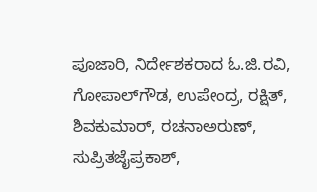ಪೂಜಾರಿ, ನಿರ್ದೇಶಕರಾದ ಓ.ಜಿ.ರವಿ, ಗೋಪಾಲ್‍ಗೌಡ, ಉಪೇಂದ್ರ, ರಕ್ಷಿತ್, ಶಿವಕುಮಾರ್, ರಚನಾಅರುಣ್, ಸುಪ್ರಿತಜೈಪ್ರಕಾಶ್,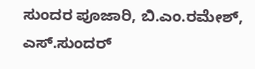ಸುಂದರ ಪೂಜಾರಿ, ಬಿ.ಎಂ.ರಮೇಶ್, ಎಸ್.ಸುಂದರ್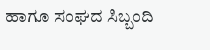ಹಾಗೂ ಸಂಘದ ಸಿಬ್ಬಂದಿ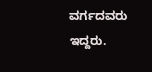ವರ್ಗದವರು ಇದ್ದರು.